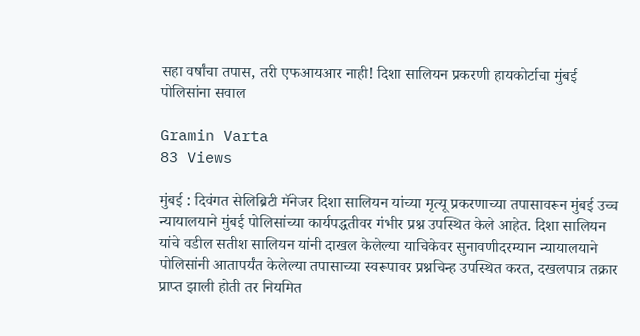सहा वर्षांचा तपास, तरी एफआयआर नाही! दिशा सालियन प्रकरणी हायकोर्टाचा मुंबई पोलिसांना सवाल

Gramin Varta
83 Views

मुंबई : दिवंगत सेलिब्रिटी मॅनेजर दिशा सालियन यांच्या मृत्यू प्रकरणाच्या तपासावरून मुंबई उच्च न्यायालयाने मुंबई पोलिसांच्या कार्यपद्धतीवर गंभीर प्रश्न उपस्थित केले आहेत. दिशा सालियन यांचे वडील सतीश सालियन यांनी दाखल केलेल्या याचिकेवर सुनावणीदरम्यान न्यायालयाने पोलिसांनी आतापर्यंत केलेल्या तपासाच्या स्वरूपावर प्रश्नचिन्ह उपस्थित करत, दखलपात्र तक्रार प्राप्त झाली होती तर नियमित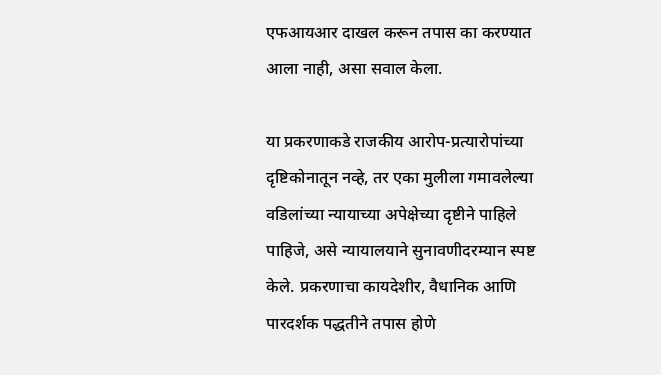एफआयआर दाखल करून तपास का करण्यात आला नाही, असा सवाल केला.

या प्रकरणाकडे राजकीय आरोप-प्रत्यारोपांच्या दृष्टिकोनातून नव्हे, तर एका मुलीला गमावलेल्या वडिलांच्या न्यायाच्या अपेक्षेच्या दृष्टीने पाहिले पाहिजे, असे न्यायालयाने सुनावणीदरम्यान स्पष्ट केले. प्रकरणाचा कायदेशीर, वैधानिक आणि पारदर्शक पद्धतीने तपास होणे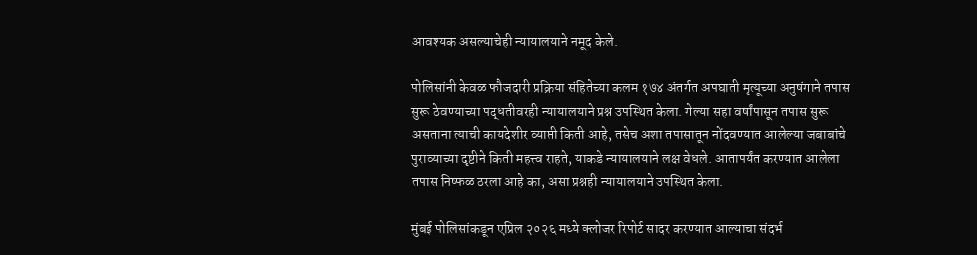आवश्यक असल्याचेही न्यायालयाने नमूद केले.

पोलिसांनी केवळ फौजदारी प्रक्रिया संहितेच्या कलम १७४ अंतर्गत अपघाती मृत्यूच्या अनुषंगाने तपास सुरू ठेवण्याच्या पद्धतीवरही न्यायालयाने प्रश्न उपस्थित केला. गेल्या सहा वर्षांपासून तपास सुरू असताना त्याची कायदेशीर व्याप्ती किती आहे, तसेच अशा तपासातून नोंदवण्यात आलेल्या जबाबांचे पुराव्याच्या दृष्टीने किती महत्त्व राहते, याकडे न्यायालयाने लक्ष वेधले. आतापर्यंत करण्यात आलेला तपास निष्फळ ठरला आहे का, असा प्रश्नही न्यायालयाने उपस्थित केला.

मुंबई पोलिसांकडून एप्रिल २०२६ मध्ये क्लोजर रिपोर्ट सादर करण्यात आल्याचा संदर्भ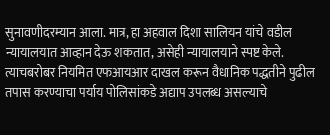सुनावणीदरम्यान आला. मात्र, हा अहवाल दिशा सालियन यांचे वडील न्यायालयात आव्हान देऊ शकतात, असेही न्यायालयाने स्पष्ट केले. त्याचबरोबर नियमित एफआयआर दाखल करून वैधानिक पद्धतीने पुढील तपास करण्याचा पर्याय पोलिसांकडे अद्याप उपलब्ध असल्याचे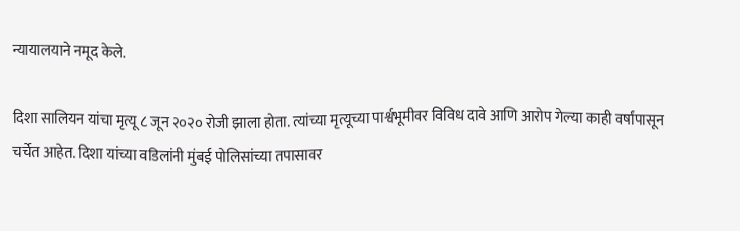न्यायालयाने नमूद केले.

दिशा सालियन यांचा मृत्यू ८ जून २०२० रोजी झाला होता. त्यांच्या मृत्यूच्या पार्श्वभूमीवर विविध दावे आणि आरोप गेल्या काही वर्षांपासून चर्चेत आहेत. दिशा यांच्या वडिलांनी मुंबई पोलिसांच्या तपासावर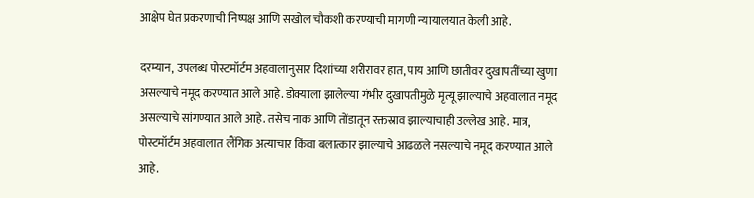आक्षेप घेत प्रकरणाची निष्पक्ष आणि सखोल चौकशी करण्याची मागणी न्यायालयात केली आहे.

दरम्यान, उपलब्ध पोस्टमॉर्टम अहवालानुसार दिशांच्या शरीरावर हात, पाय आणि छातीवर दुखापतींच्या खुणा असल्याचे नमूद करण्यात आले आहे. डोक्याला झालेल्या गंभीर दुखापतीमुळे मृत्यू झाल्याचे अहवालात नमूद असल्याचे सांगण्यात आले आहे. तसेच नाक आणि तोंडातून रक्तस्राव झाल्याचाही उल्लेख आहे. मात्र, पोस्टमॉर्टम अहवालात लैंगिक अत्याचार किंवा बलात्कार झाल्याचे आढळले नसल्याचे नमूद करण्यात आले आहे.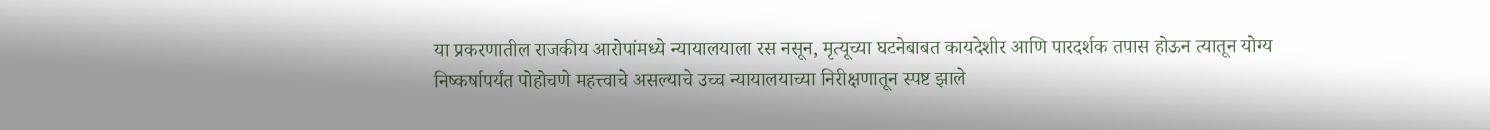या प्रकरणातील राजकीय आरोपांमध्ये न्यायालयाला रस नसून, मृत्यूच्या घटनेबाबत कायदेशीर आणि पारदर्शक तपास होऊन त्यातून योग्य निष्कर्षापर्यंत पोहोचणे महत्त्वाचे असल्याचे उच्च न्यायालयाच्या निरीक्षणातून स्पष्ट झाले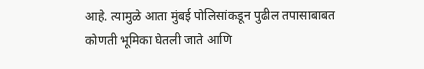आहे. त्यामुळे आता मुंबई पोलिसांकडून पुढील तपासाबाबत कोणती भूमिका घेतली जाते आणि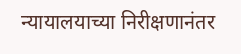न्यायालयाच्या निरीक्षणानंतर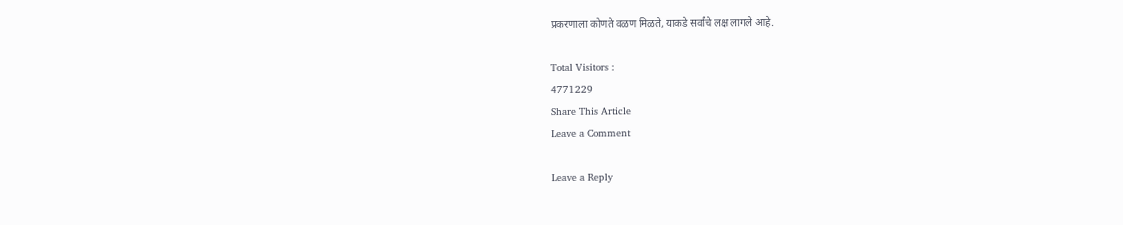प्रकरणाला कोणते वळण मिळते, याकडे सर्वांचे लक्ष लागले आहे.

Total Visitors :
4771229
Share This Article
Leave a Comment

Leave a Reply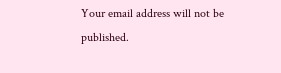Your email address will not be published.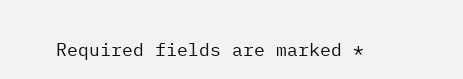Required fields are marked *